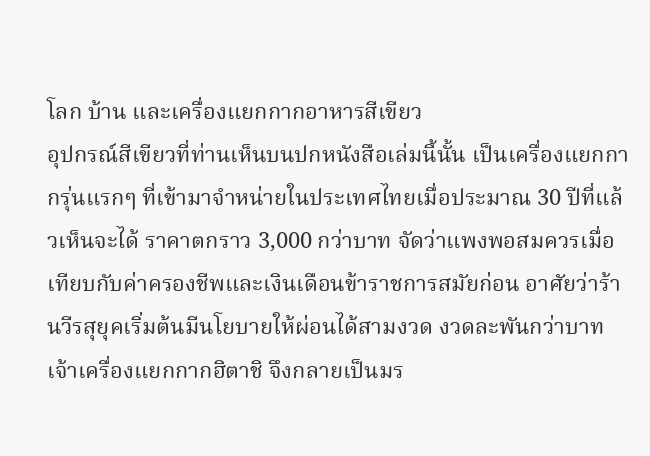โลก บ้าน และเครื่องแยกกากอาหารสีเขียว
อุปกรณ์สีเขียวที่ท่านเห็นบนปกหนังสือเล่มนี้นั้น เป็นเครื่องแยกกากรุ่นแรกๆ ที่เข้ามาจำหน่ายในประเทศไทยเมื่อประมาณ 30 ปีที่แล้วเห็นจะได้ ราคาตกราว 3,000 กว่าบาท จัดว่าแพงพอสมควรเมื่อเทียบกับค่าครองชีพและเงินเดือนข้าราชการสมัยก่อน อาศัยว่าร้านวีรสุยุคเริ่มต้นมีนโยบายให้ผ่อนได้สามงวด งวดละพันกว่าบาท เจ้าเครื่องแยกกากฮิตาชิ จึงกลายเป็นมร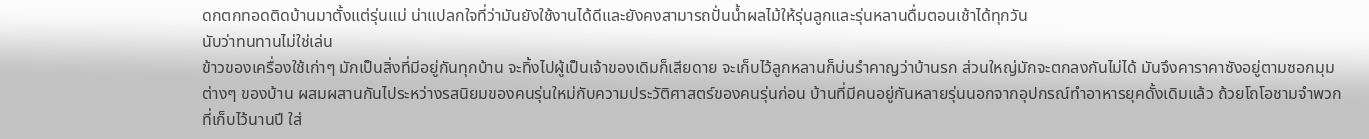ดกตกทอดติดบ้านมาตั้งแต่รุ่นแม่ น่าแปลกใจที่ว่ามันยังใช้งานได้ดีและยังคงสามารถปั่นน้ำผลไม้ให้รุ่นลูกและรุ่นหลานดื่มตอนเช้าได้ทุกวัน
นับว่าทนทานไม่ใช่เล่น
ข้าวของเครื่องใช้เก่าๆ มักเป็นสิ่งที่มีอยู่กันทุกบ้าน จะทิ้งไปผู้เป็นเจ้าของเดิมก็เสียดาย จะเก็บไว้ลูกหลานก็บ่นรำคาญว่าบ้านรก ส่วนใหญ่มักจะตกลงกันไม่ได้ มันจึงคาราคาซังอยู่ตามซอกมุมต่างๆ ของบ้าน ผสมผสานกันไประหว่างรสนิยมของคนรุ่นใหม่กับความประวัติศาสตร์ของคนรุ่นก่อน บ้านที่มีคนอยู่กันหลายรุ่นนอกจากอุปกรณ์ทำอาหารยุคดั้งเดิมแล้ว ถ้วยโถโอชามจำพวกที่เก็บไว้นานปี ใส่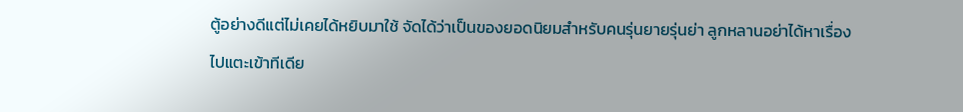ตู้อย่างดีแต่ไม่เคยได้หยิบมาใช้ จัดได้ว่าเป็นของยอดนิยมสำหรับคนรุ่นยายรุ่นย่า ลูกหลานอย่าได้หาเรื่องไปแตะเข้าทีเดีย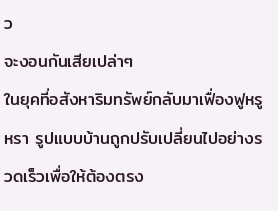ว
จะงอนกันเสียเปล่าๆ
ในยุคที่อสังหาริมทรัพย์กลับมาเฟื่องฟูหรูหรา รูปแบบบ้านถูกปรับเปลี่ยนไปอย่างรวดเร็วเพื่อให้ต้องตรง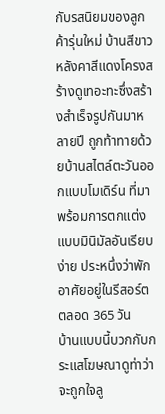กับรสนิยมของลูกค้ารุ่นใหม่ บ้านสีขาวหลังคาสีแดงโครงสร้างดูเทอะทะซึ่งสร้างสำเร็จรูปกันมาหลายปี ถูกท้าทายด้วยบ้านสไตล์ตะวันออกแบบโมเดิร์น ที่มาพร้อมการตกแต่งแบบมินิมัลอันเรียบง่าย ประหนึ่งว่าพักอาศัยอยู่ในรีสอร์ตตลอด 365 วัน
บ้านแบบนี้บวกกับกระแสโฆษณาดูท่าว่าจะถูกใจลู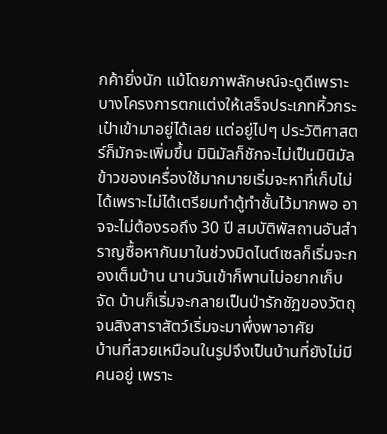กค้ายิ่งนัก แม้โดยภาพลักษณ์จะดูดีเพราะบางโครงการตกแต่งให้เสร็จประเภทหิ้วกระเป๋าเข้ามาอยู่ได้เลย แต่อยู่ไปๆ ประวัติศาสตร์ก็มักจะเพิ่มขึ้น มินิมัลก็ชักจะไม่เป็นมินิมัล ข้าวของเครื่องใช้มากมายเริ่มจะหาที่เก็บไม่ได้เพราะไม่ได้เตรียมทำตู้ทำชั้นไว้มากพอ อาจจะไม่ต้องรอถึง 30 ปี สมบัติพัสถานอันสำราญซื้อหากันมาในช่วงมิดไนต์เซลก็เริ่มจะกองเต็มบ้าน นานวันเข้าก็พานไม่อยากเก็บจัด บ้านก็เริ่มจะกลายเป็นป่ารักชัฏของวัตถุจนสิงสาราสัตว์เริ่มจะมาพึ่งพาอาศัย
บ้านที่สวยเหมือนในรูปจึงเป็นบ้านที่ยังไม่มีคนอยู่ เพราะ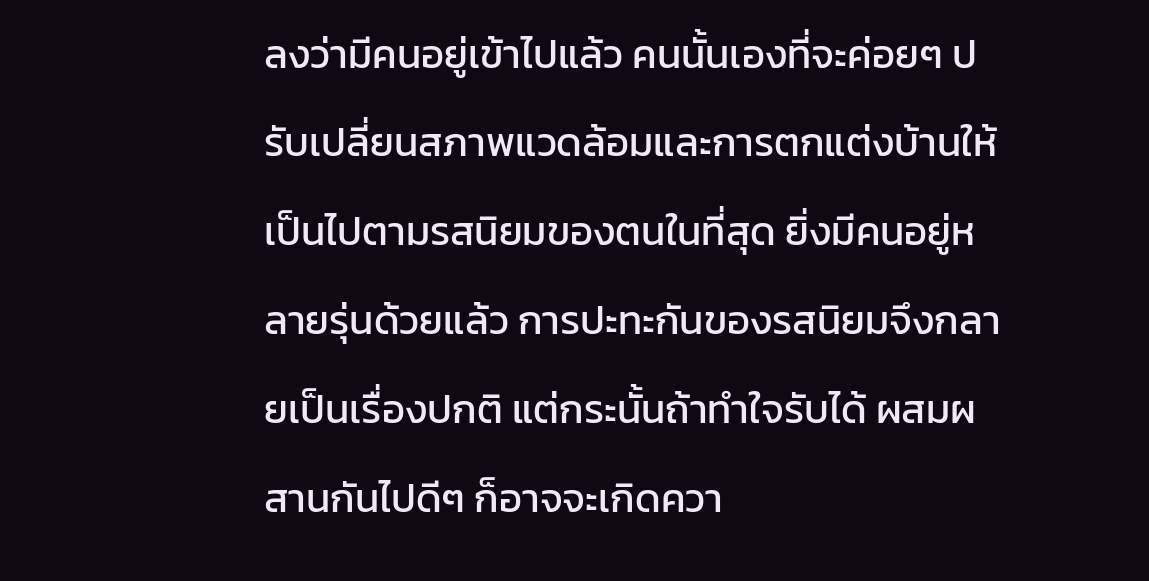ลงว่ามีคนอยู่เข้าไปแล้ว คนนั้นเองที่จะค่อยๆ ปรับเปลี่ยนสภาพแวดล้อมและการตกแต่งบ้านให้เป็นไปตามรสนิยมของตนในที่สุด ยิ่งมีคนอยู่หลายรุ่นด้วยแล้ว การปะทะกันของรสนิยมจึงกลายเป็นเรื่องปกติ แต่กระนั้นถ้าทำใจรับได้ ผสมผสานกันไปดีๆ ก็อาจจะเกิดควา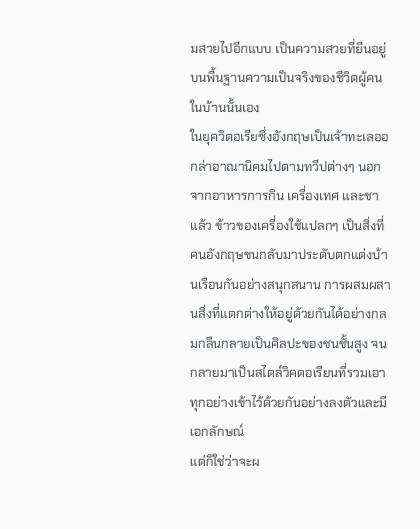มสวยไปอีกแบบ เป็นความสวยที่ยืนอยู่บนพื้นฐานความเป็นจริงของชีวิตผู้คนในบ้านนั้นเอง
ในยุควิตอเรียซึ่งอังกฤษเป็นเจ้าทะเลออกล่าอาณานิคมไปตามทวีปต่างๆ นอกจากอาหารการกิน เครื่องเทศ และชาแล้ว ข้าวของเครื่องใช้แปลกๆ เป็นสิ่งที่คนอังกฤษขนกลับมาประดับตกแต่งบ้านเรือนกันอย่างสนุกสนาน การผสมผสานสิ่งที่แตกต่างให้อยู่ด้วยกันได้อย่างกลมกลืนกลายเป็นศิลปะของชนชั้นสูง จนกลายมาเป็นสไตล์วิคตอเรียนที่รวมเอาทุกอย่างเข้าไว้ด้วยกันอย่างลงตัวและมีเอกลักษณ์
แต่ก็ใช่ว่าจะผ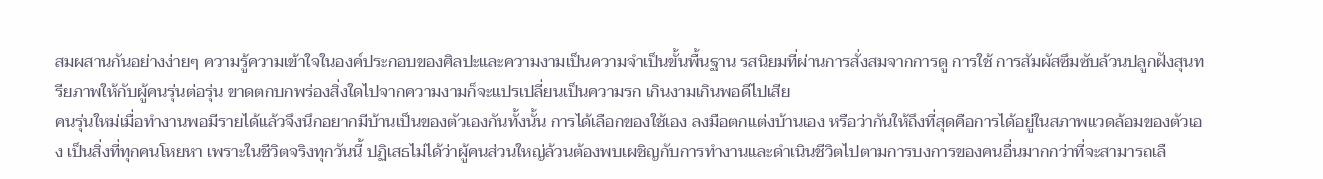สมผสานกันอย่างง่ายๆ ความรู้ความเข้าใจในองค์ประกอบของศิลปะและความงามเป็นความจำเป็นขั้นพื้นฐาน รสนิยมที่ผ่านการสั่งสมจากการดู การใช้ การสัมผัสซึมซับล้วนปลูกฝังสุนทรียภาพให้กับผู้คนรุ่นต่อรุ่น ขาดตกบกพร่องสิ่งใดไปจากความงามก็จะแปรเปลี่ยนเป็นความรก เกินงามเกินพอดีไปเสีย
คนรุ่นใหม่เมื่อทำงานพอมีรายได้แล้วจึงนึกอยากมีบ้านเป็นของตัวเองกันทั้งนั้น การได้เลือกของใช้เอง ลงมือตกแต่งบ้านเอง หรือว่ากันให้ถึงที่สุดคือการได้อยู่ในสภาพแวดล้อมของตัวเอง เป็นสิ่งที่ทุกคนโหยหา เพราะในชีวิตจริงทุกวันนี้ ปฏิเสธไม่ได้ว่าผู้คนส่วนใหญ่ล้วนต้องพบเผชิญกับการทำงานและดำเนินชีวิตไปตามการบงการของคนอื่นมากกว่าที่จะสามารถเลื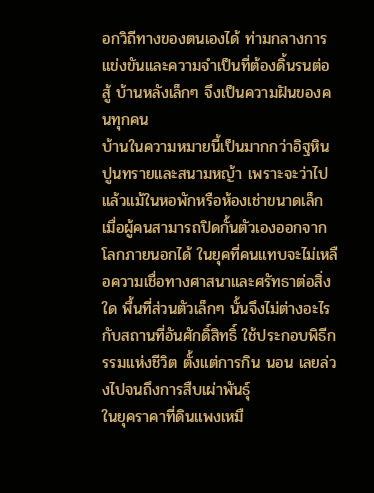อกวิถีทางของตนเองได้ ท่ามกลางการแข่งขันและความจำเป็นที่ต้องดิ้นรนต่อสู้ บ้านหลังเล็กๆ จึงเป็นความฝันของคนทุกคน
บ้านในความหมายนี้เป็นมากกว่าอิฐหินปูนทรายและสนามหญ้า เพราะจะว่าไปแล้วแม้ในหอพักหรือห้องเช่าขนาดเล็ก เมื่อผู้คนสามารถปิดกั้นตัวเองออกจากโลกภายนอกได้ ในยุคที่คนแทบจะไม่เหลือความเชื่อทางศาสนาและศรัทธาต่อสิ่งใด พื้นที่ส่วนตัวเล็กๆ นั้นจึงไม่ต่างอะไรกับสถานที่อันศักดิ์สิทธิ์ ใช้ประกอบพิธีกรรมแห่งชีวิต ตั้งแต่การกิน นอน เลยล่วงไปจนถึงการสืบเผ่าพันธุ์
ในยุคราคาที่ดินแพงเหมื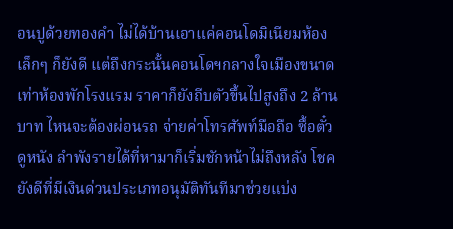อนปูด้วยทองคำ ไม่ได้บ้านเอาแค่คอนโดมิเนียมห้องเล็กๆ ก็ยังดี แต่ถึงกระนั้นคอนโดฯกลางใจเมืองขนาดเท่าห้องพักโรงแรม ราคาก็ยังถีบตัวขึ้นไปสูงถึง 2 ล้านบาท ไหนจะต้องผ่อนรถ จ่ายค่าโทรศัพท์มือถือ ซื้อตั๋วดูหนัง ลำพังรายได้ที่หามาก็เริ่มชักหน้าไม่ถึงหลัง โชคยังดีที่มีเงินด่วนประเภทอนุมัติทันทีมาช่วยแบ่ง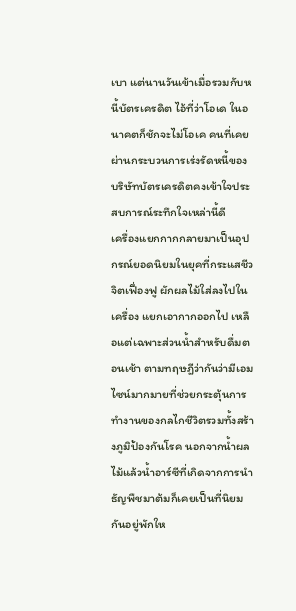เบา แต่นานวันเข้าเมื่อรวมกับหนี้บัตรเครดิต ไอ้ที่ว่าโอเด ในอนาคตก็ชักจะไม่โอเค คนที่เคยผ่านกระบวนการเร่งรัดหนี้ของบริษัทบัตรเครดิตคงเข้าใจประสบการณ์ระทึกใจเหล่านี้ดี
เครื่องแยกกากกลายมาเป็นอุปกรณ์ยอดนิยมในยุคที่กระแสชีวจิตเฟื่องฟู ผักผลไม้ใส่ลงไปในเครื่อง แยกเอากากออกไป เหลือแต่เฉพาะส่วนน้ำสำหรับดื่มตอนเช้า ตามทฤษฎีว่ากันว่ามีเอมไซน์มากมายที่ช่วยกระตุ้นการทำงานของกลไกชีวิตรวมทั้งสร้างภูมิป้องกันโรค นอกจากน้ำผลไม้แล้วน้ำอาร์ซีที่เกิดจากการนำธัญพืชมาต้มก็เคยเป็นที่นิยมกันอยู่พักให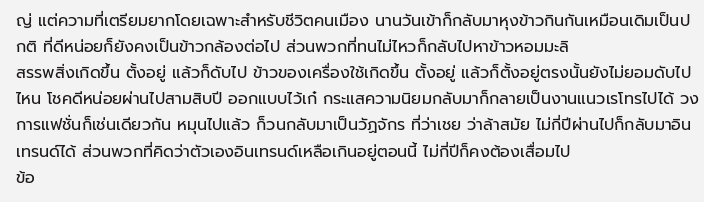ญ่ แต่ความที่เตรียมยากโดยเฉพาะสำหรับชีวิตคนเมือง นานวันเข้าก็กลับมาหุงข้าวกินกันเหมือนเดิมเป็นปกติ ที่ดีหน่อยก็ยังคงเป็นข้าวกล้องต่อไป ส่วนพวกที่ทนไม่ไหวก็กลับไปหาข้าวหอมมะลิ
สรรพสิ่งเกิดขึ้น ตั้งอยู่ แล้วก็ดับไป ข้าวของเครื่องใช้เกิดขึ้น ตั้งอยู่ แล้วก็ตั้งอยู่ตรงนั้นยังไม่ยอมดับไปไหน โชคดีหน่อยผ่านไปสามสิบปี ออกแบบไว้เก๋ กระแสความนิยมกลับมาก็กลายเป็นงานแนวเรโทรไปได้ วงการแฟชั่นก็เช่นเดียวกัน หมุนไปแล้ว ก็วนกลับมาเป็นวัฏจักร ที่ว่าเชย ว่าล้าสมัย ไม่กี่ปีผ่านไปก็กลับมาอินเทรนด์ได้ ส่วนพวกที่คิดว่าตัวเองอินเทรนด์เหลือเกินอยู่ตอนนี้ ไม่กี่ปีก็คงต้องเสื่อมไป
ข้อ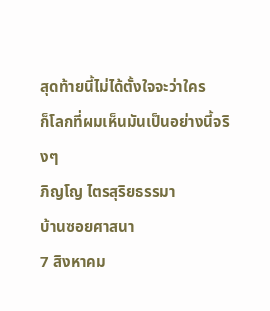สุดท้ายนี้ไม่ได้ตั้งใจจะว่าใคร
ก็โลกที่ผมเห็นมันเป็นอย่างนี้จริงๆ
ภิญโญ ไตรสุริยธรรมา
บ้านซอยศาสนา
7 สิงหาคม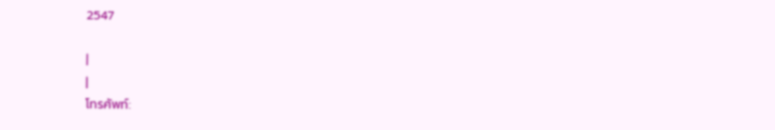2547

|
|
โทรศัพท์: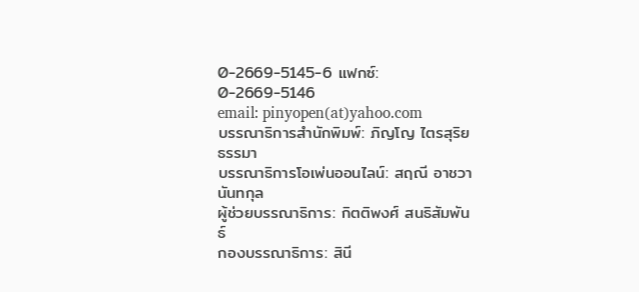0-2669-5145-6 แฟกซ์: 0-2669-5146
email: pinyopen(at)yahoo.com
บรรณาธิการสำนักพิมพ์: ภิญโญ ไตรสุริยธรรมา
บรรณาธิการโอเพ่นออนไลน์: สฤณี อาชวานันทกุล
ผู้ช่วยบรรณาธิการ: กิตติพงศ์ สนธิสัมพันธ์
กองบรรณาธิการ: สินี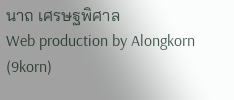นาถ เศรษฐพิศาล
Web production by Alongkorn (9korn)